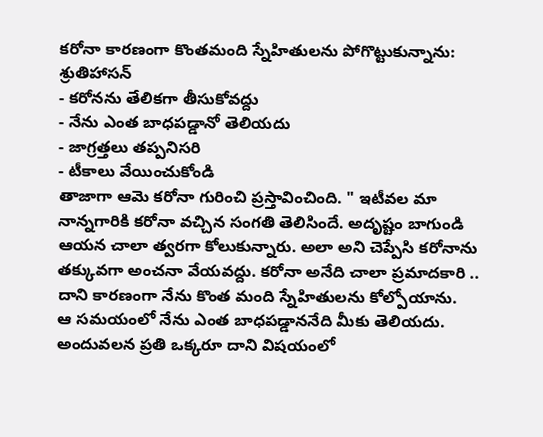కరోనా కారణంగా కొంతమంది స్నేహితులను పోగొట్టుకున్నాను: శ్రుతిహాసన్
- కరోనను తేలికగా తీసుకోవద్దు
- నేను ఎంత బాధపడ్డానో తెలియదు
- జాగ్రత్తలు తప్పనిసరి
- టీకాలు వేయించుకోండి
తాజాగా ఆమె కరోనా గురించి ప్రస్తావించింది. " ఇటీవల మా నాన్నగారికి కరోనా వచ్చిన సంగతి తెలిసిందే. అదృష్టం బాగుండి ఆయన చాలా త్వరగా కోలుకున్నారు. అలా అని చెప్పేసి కరోనాను తక్కువగా అంచనా వేయవద్దు. కరోనా అనేది చాలా ప్రమాదకారి .. దాని కారణంగా నేను కొంత మంది స్నేహితులను కోల్పోయాను.
ఆ సమయంలో నేను ఎంత బాధపడ్డాననేది మీకు తెలియదు. అందువలన ప్రతి ఒక్కరూ దాని విషయంలో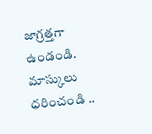జాగ్రత్తగా ఉండండి. మాస్కులు ధరించండి ..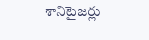శానిటైజర్లు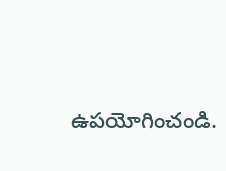ఉపయోగించండి.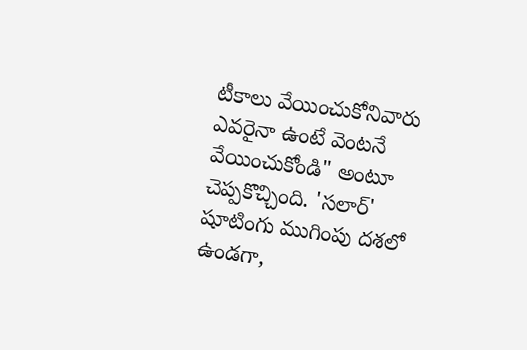టీకాలు వేయించుకోనివారు ఎవరైనా ఉంటే వెంటనే వేయించుకోండి" అంటూ చెప్పకొచ్చింది. 'సలార్' షూటింగు ముగింపు దశలో ఉండగా,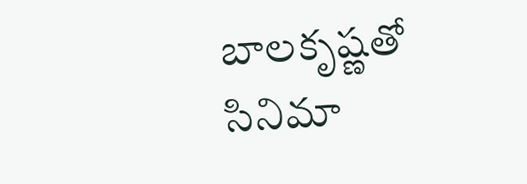బాలకృష్ణతో సినిమా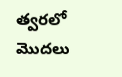త్వరలో మొదలు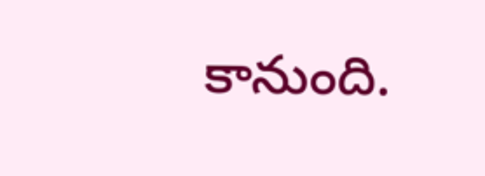కానుంది.